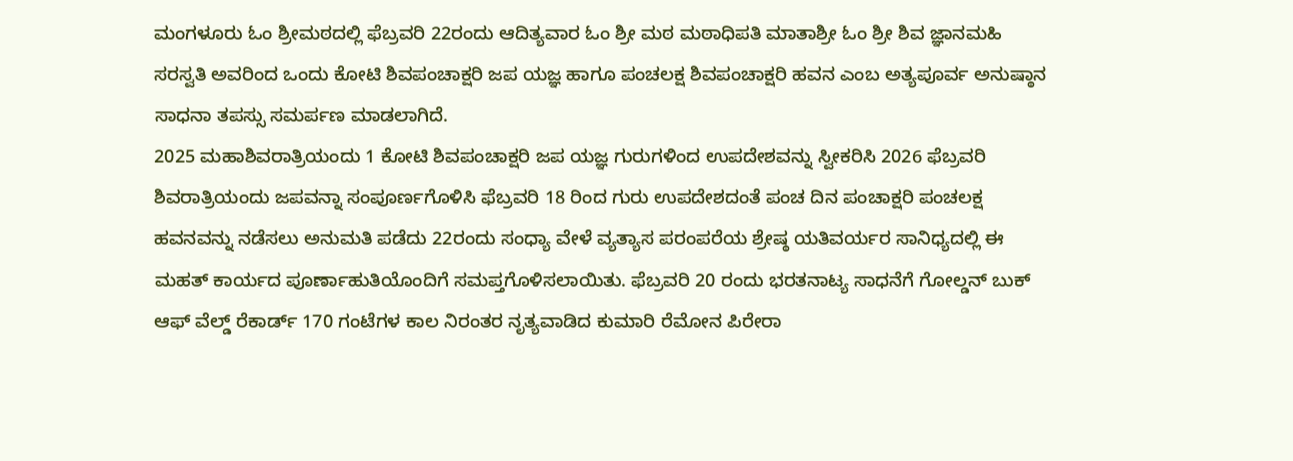ಮಂಗಳೂರು ಓಂ ಶ್ರೀಮಠದಲ್ಲಿ ಫೆಬ್ರವರಿ 22ರಂದು ಆದಿತ್ಯವಾರ ಓಂ ಶ್ರೀ ಮಠ ಮಠಾಧಿಪತಿ ಮಾತಾಶ್ರೀ ಓಂ ಶ್ರೀ ಶಿವ ಜ್ಞಾನಮಹಿ ಸರಸ್ವತಿ ಅವರಿಂದ ಒಂದು ಕೋಟಿ ಶಿವಪಂಚಾಕ್ಷರಿ ಜಪ ಯಜ್ಞ ಹಾಗೂ ಪಂಚಲಕ್ಷ ಶಿವಪಂಚಾಕ್ಷರಿ ಹವನ ಎಂಬ ಅತ್ಯಪೂರ್ವ ಅನುಷ್ಠಾನ ಸಾಧನಾ ತಪಸ್ಸು ಸಮರ್ಪಣ ಮಾಡಲಾಗಿದೆ.
2025 ಮಹಾಶಿವರಾತ್ರಿಯಂದು 1 ಕೋಟಿ ಶಿವಪಂಚಾಕ್ಷರಿ ಜಪ ಯಜ್ಞ ಗುರುಗಳಿಂದ ಉಪದೇಶವನ್ನು ಸ್ವೀಕರಿಸಿ 2026 ಫೆಬ್ರವರಿ ಶಿವರಾತ್ರಿಯಂದು ಜಪವನ್ನಾ ಸಂಪೂರ್ಣಗೊಳಿಸಿ ಫೆಬ್ರವರಿ 18 ರಿಂದ ಗುರು ಉಪದೇಶದಂತೆ ಪಂಚ ದಿನ ಪಂಚಾಕ್ಷರಿ ಪಂಚಲಕ್ಷ ಹವನವನ್ನು ನಡೆಸಲು ಅನುಮತಿ ಪಡೆದು 22ರಂದು ಸಂಧ್ಯಾ ವೇಳೆ ವ್ಯತ್ಯಾಸ ಪರಂಪರೆಯ ಶ್ರೇಷ್ಠ ಯತಿವರ್ಯರ ಸಾನಿಧ್ಯದಲ್ಲಿ ಈ ಮಹತ್ ಕಾರ್ಯದ ಪೂರ್ಣಾಹುತಿಯೊಂದಿಗೆ ಸಮಪ್ತಗೊಳಿಸಲಾಯಿತು. ಫೆಬ್ರವರಿ 20 ರಂದು ಭರತನಾಟ್ಯ ಸಾಧನೆಗೆ ಗೋಲ್ಡನ್ ಬುಕ್ ಆಫ್ ವೆಲ್ಡ್ ರೆಕಾರ್ಡ್ 170 ಗಂಟೆಗಳ ಕಾಲ ನಿರಂತರ ನೃತ್ಯವಾಡಿದ ಕುಮಾರಿ ರೆಮೋನ ಪಿರೇರಾ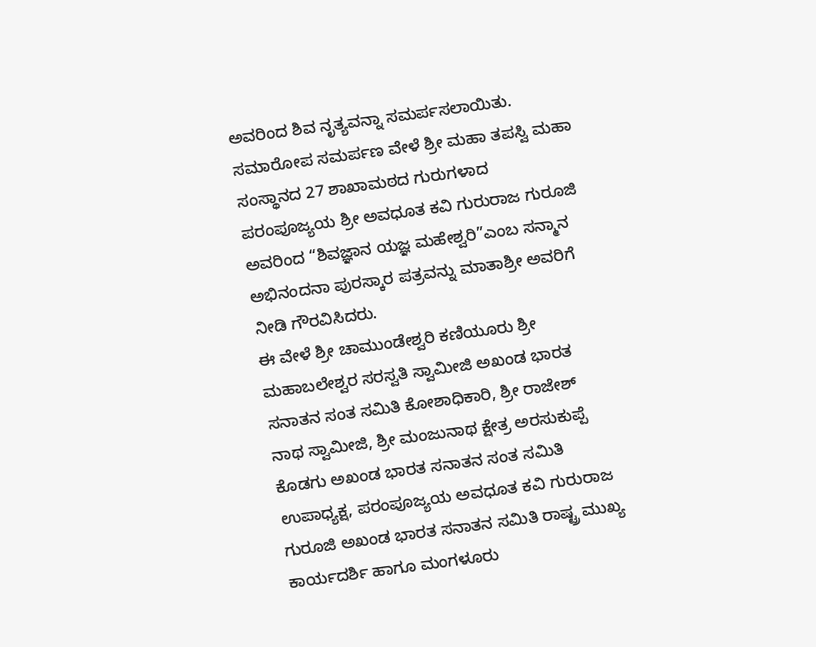ಅವರಿಂದ ಶಿವ ನೃತ್ಯವನ್ನಾ ಸಮರ್ಪಸಲಾಯಿತು.
ಸಮಾರೋಪ ಸಮರ್ಪಣ ವೇಳೆ ಶ್ರೀ ಮಹಾ ತಪಸ್ವಿ ಮಹಾ ಸಂಸ್ಥಾನದ 27 ಶಾಖಾಮಠದ ಗುರುಗಳಾದ ಪರಂಪೂಜ್ಯಯ ಶ್ರೀ ಅವಧೂತ ಕವಿ ಗುರುರಾಜ ಗುರೂಜಿ ಅವರಿಂದ “ಶಿವಜ್ಞಾನ ಯಜ್ಞ ಮಹೇಶ್ವರಿ”ಎಂಬ ಸನ್ಮಾನ ಅಭಿನಂದನಾ ಪುರಸ್ಕಾರ ಪತ್ರವನ್ನು ಮಾತಾಶ್ರೀ ಅವರಿಗೆ ನೀಡಿ ಗೌರವಿಸಿದರು.
ಈ ವೇಳೆ ಶ್ರೀ ಚಾಮುಂಡೇಶ್ವರಿ ಕಣಿಯೂರು ಶ್ರೀ ಮಹಾಬಲೇಶ್ವರ ಸರಸ್ವತಿ ಸ್ವಾಮೀಜಿ ಅಖಂಡ ಭಾರತ ಸನಾತನ ಸಂತ ಸಮಿತಿ ಕೋಶಾಧಿಕಾರಿ, ಶ್ರೀ ರಾಜೇಶ್ ನಾಥ ಸ್ವಾಮೀಜಿ, ಶ್ರೀ ಮಂಜುನಾಥ ಕ್ಷೇತ್ರ ಅರಸುಕುಪ್ಪೆ ಕೊಡಗು ಅಖಂಡ ಭಾರತ ಸನಾತನ ಸಂತ ಸಮಿತಿ ಉಪಾಧ್ಯಕ್ಷ, ಪರಂಪೂಜ್ಯಯ ಅವಧೂತ ಕವಿ ಗುರುರಾಜ ಗುರೂಜಿ ಅಖಂಡ ಭಾರತ ಸನಾತನ ಸಮಿತಿ ರಾಷ್ಟ್ರ ಮುಖ್ಯ ಕಾರ್ಯದರ್ಶಿ ಹಾಗೂ ಮಂಗಳೂರು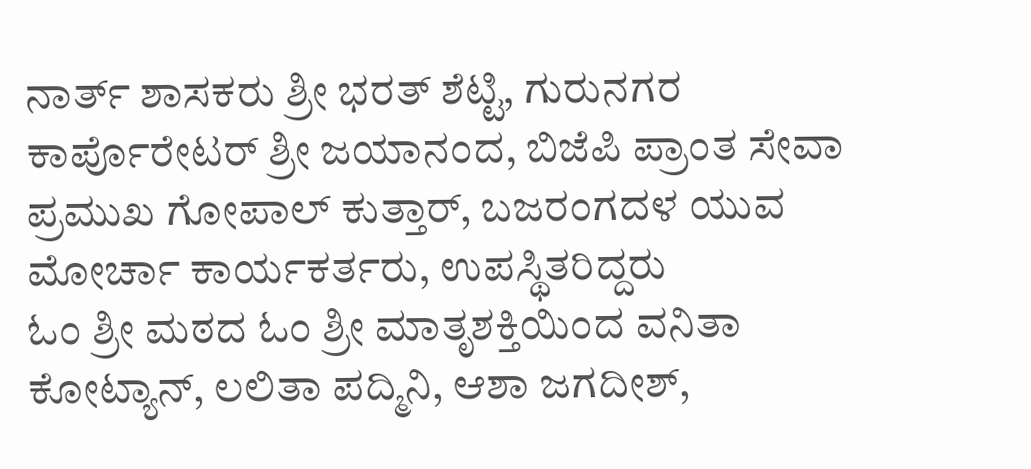ನಾರ್ತ್ ಶಾಸಕರು ಶ್ರೀ ಭರತ್ ಶೆಟ್ಟಿ, ಗುರುನಗರ ಕಾರ್ಪೊರೇಟರ್ ಶ್ರೀ ಜಯಾನಂದ, ಬಿಜೆಪಿ ಪ್ರಾಂತ ಸೇವಾ ಪ್ರಮುಖ ಗೋಪಾಲ್ ಕುತ್ತಾರ್, ಬಜರಂಗದಳ ಯುವ ಮೋರ್ಚಾ ಕಾರ್ಯಕರ್ತರು, ಉಪಸ್ಥಿತರಿದ್ದರು
ಓಂ ಶ್ರೀ ಮಠದ ಓಂ ಶ್ರೀ ಮಾತೃಶಕ್ತಿಯಿಂದ ವನಿತಾ ಕೋಟ್ಯಾನ್, ಲಲಿತಾ ಪದ್ಮಿನಿ, ಆಶಾ ಜಗದೀಶ್,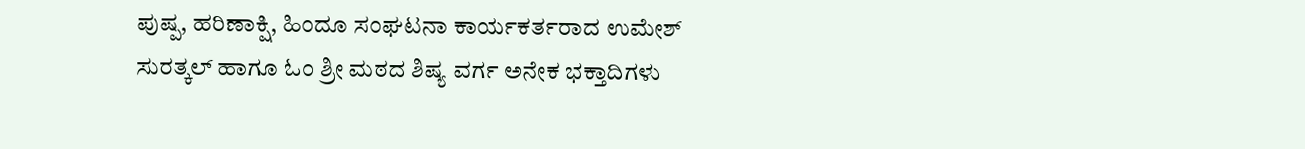ಪುಷ್ಪ, ಹರಿಣಾಕ್ಷಿ, ಹಿಂದೂ ಸಂಘಟನಾ ಕಾರ್ಯಕರ್ತರಾದ ಉಮೇಶ್ ಸುರತ್ಕಲ್ ಹಾಗೂ ಓಂ ಶ್ರೀ ಮಠದ ಶಿಷ್ಯ ವರ್ಗ ಅನೇಕ ಭಕ್ತಾದಿಗಳು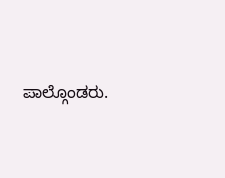ಪಾಲ್ಗೊಂಡರು.